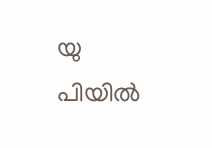യു പിയില്‍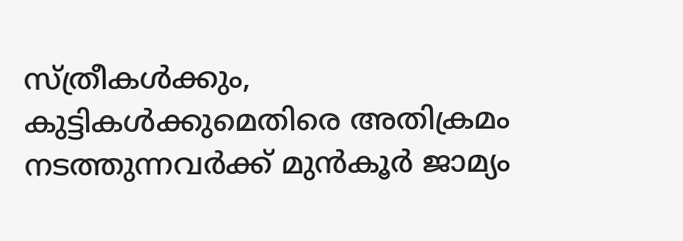സ്ത്രീകള്‍ക്കും, കുട്ടികള്‍ക്കുമെതിരെ അതിക്രമം നടത്തുന്നവര്‍ക്ക് മുന്‍‌കൂര്‍ ജാമ്യം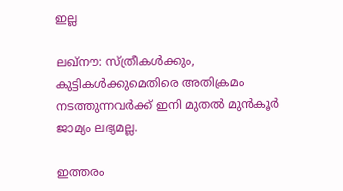ഇല്ല

ലഖ്നൗ: സ്ത്രീകള്‍ക്കും, കുട്ടികള്‍ക്കുമെതിരെ അതിക്രമം നടത്തുന്നവര്‍ക്ക് ഇനി മുതല്‍ മുന്‍‌കൂര്‍ ജാമ്യം ലഭ്യമല്ല.

ഇത്തരം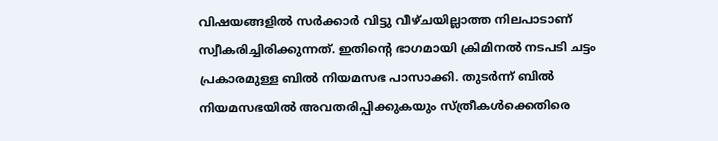വിഷയങ്ങളില്‍ സര്‍ക്കാര്‍ വിട്ടു വീഴ്ചയില്ലാത്ത നിലപാടാണ് സ്വീകരിച്ചിരിക്കുന്നത്. ഇതിന്റെ ഭാഗമായി ക്രിമിനല്‍ നടപടി ചട്ടം പ്രകാരമുള്ള ബില്‍ നിയമസഭ പാസാക്കി. തുടര്‍ന്ന് ബില്‍ നിയമസഭയില്‍ അവതരിപ്പിക്കുകയും സ്ത്രീകള്‍ക്കെതിരെ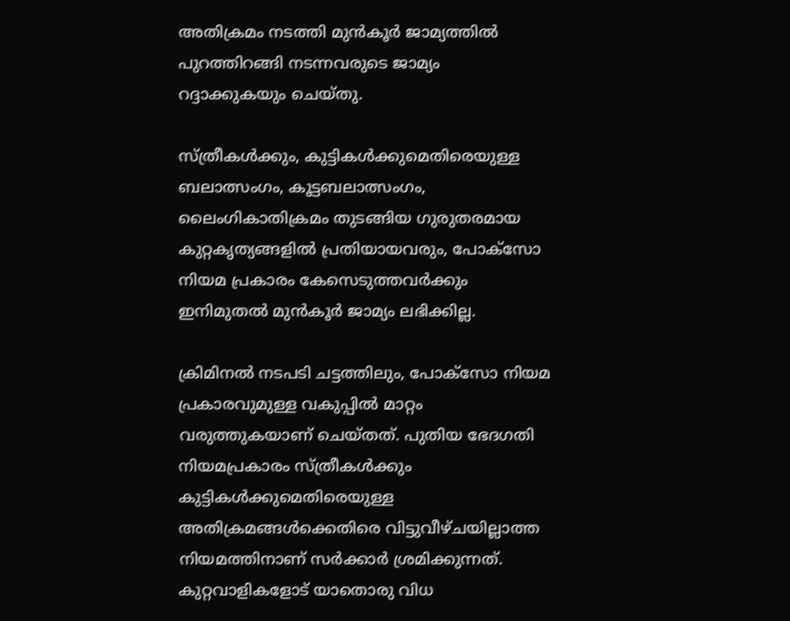അതിക്രമം നടത്തി മുന്‍‌കൂര്‍ ജാമ്യത്തില്‍ പുറത്തിറങ്ങി നടന്നവരുടെ ജാമ്യം റദ്ദാക്കുകയും ചെയ്തു.

സ്ത്രീകള്‍ക്കും, കുട്ടികള്‍ക്കുമെതിരെയുള്ള ബലാത്സംഗം, കൂട്ടബലാത്സംഗം, ലൈംഗികാതിക്രമം തുടങ്ങിയ ഗുരുതരമായ കുറ്റകൃത്യങ്ങളില്‍ പ്രതിയായവരും, പോക്സോ നിയമ പ്രകാരം കേസെടുത്തവര്‍ക്കും ഇനിമുതല്‍ മുന്‍‌കൂര്‍ ജാമ്യം ലഭിക്കില്ല.

ക്രിമിനല്‍ നടപടി ചട്ടത്തിലും, പോക്‌സോ നിയമ പ്രകാരവുമുള്ള വകുപ്പില്‍ മാറ്റം വരുത്തുകയാണ് ചെയ്തത്. പുതിയ ഭേദഗതി നിയമപ്രകാരം സ്ത്രീകള്‍ക്കും കുട്ടികള്‍ക്കുമെതിരെയുള്ള അതിക്രമങ്ങള്‍ക്കെതിരെ വിട്ടുവീഴ്ചയില്ലാത്ത നിയമത്തിനാണ് സര്‍ക്കാര്‍ ശ്രമിക്കുന്നത്. കുറ്റവാളികളോട് യാതൊരു വിധ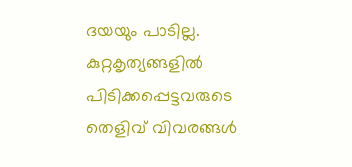ദയയും പാടില്ല. കുറ്റകൃത്യങ്ങളില്‍ പിടിക്കപ്പെട്ടവരുടെ തെളിവ് വിവരങ്ങള്‍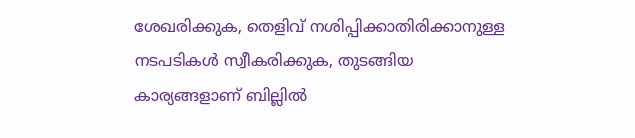ശേഖരിക്കുക, തെളിവ് നശിപ്പിക്കാതിരിക്കാനുള്ള നടപടികള്‍ സ്വീകരിക്കുക, തുടങ്ങിയ കാര്യങ്ങളാണ് ബില്ലില്‍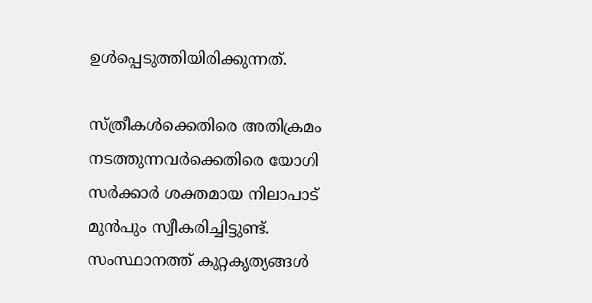ഉള്‍പ്പെടുത്തിയിരിക്കുന്നത്.

സ്ത്രീകള്‍ക്കെതിരെ അതിക്രമം നടത്തുന്നവര്‍ക്കെതിരെ യോഗി സര്‍ക്കാര്‍ ശക്തമായ നിലാപാട് മുന്‍പും സ്വീകരിച്ചിട്ടുണ്ട്. സംസ്ഥാനത്ത് കുറ്റകൃത്യങ്ങള്‍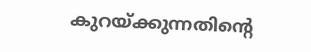കുറയ്‌ക്കുന്നതിന്റെ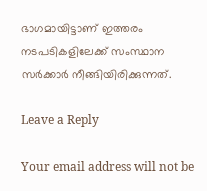ഭാഗമായിട്ടാണ് ഇത്തരം നടപടികളിലേക്ക് സംസ്ഥാന സര്‍ക്കാര്‍ നീങ്ങിയിരിക്കുന്നത്.

Leave a Reply

Your email address will not be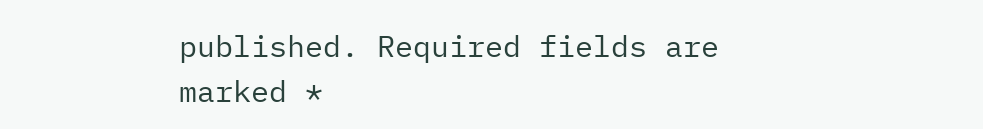published. Required fields are marked *